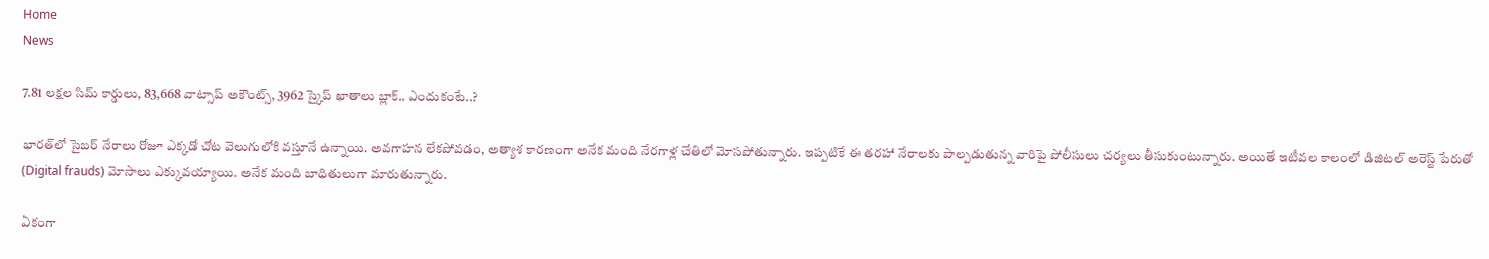Home
News

7.81 లక్షల సిమ్‌ కార్డులు, 83,668 వాట్సాప్‌ అకౌంట్స్‌, 3962 స్కైప్‌ ఖాతాలు బ్లాక్‌.. ఎందుకంటే..?

భారత్‌లో సైబర్‌ నేరాలు రోజూ ఎక్కడో చోట వెలుగులోకి వస్తూనే ఉన్నాయి. అవగాహన లేకపోవడం, అత్యాశ కారణంగా అనేక మంది నేరగాళ్ల చేతిలో మోసపోతున్నారు. ఇప్పటికే ఈ తరహా నేరాలకు పాల్పడుతున్న వారిపై పోలీసులు చర్యలు తీసుకుంటున్నారు. అయితే ఇటీవల కాలంలో డిజిటల్‌ అరెస్ట్‌ పేరుతో (Digital frauds) మోసాలు ఎక్కువయ్యాయి. అనేక మంది బాధితులుగా మారుతున్నారు.

ఏకంగా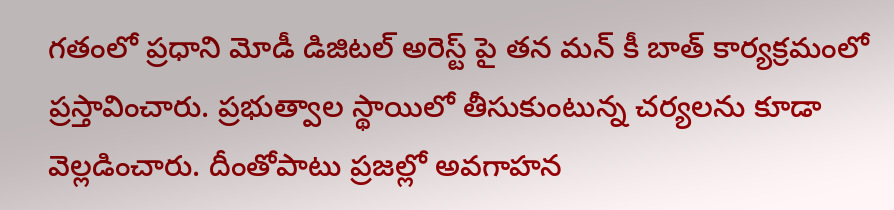గతంలో ప్రధాని మోడీ డిజిటల్‌ అరెస్ట్ పై తన మన్‌ కీ బాత్‌ కార్యక్రమంలో ప్రస్తావించారు. ప్రభుత్వాల స్థాయిలో తీసుకుంటున్న చర్యలను కూడా వెల్లడించారు. దీంతోపాటు ప్రజల్లో అవగాహన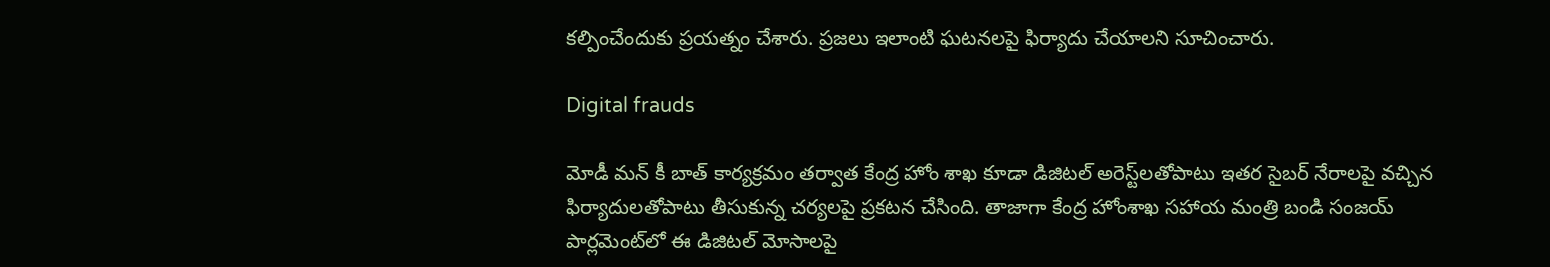కల్పించేందుకు ప్రయత్నం చేశారు. ప్రజలు ఇలాంటి ఘటనలపై ఫిర్యాదు చేయాలని సూచించారు.

Digital frauds

మోడీ మన్‌ కీ బాత్‌ కార్యక్రమం తర్వాత కేంద్ర హోం శాఖ కూడా డిజిటల్‌ అరెస్ట్‌లతోపాటు ఇతర సైబర్‌ నేరాలపై వచ్చిన ఫిర్యాదులతోపాటు తీసుకున్న చర్యలపై ప్రకటన చేసింది. తాజాగా కేంద్ర హోంశాఖ సహాయ మంత్రి బండి సంజయ్‌ పార్లమెంట్‌లో ఈ డిజిటల్‌ మోసాలపై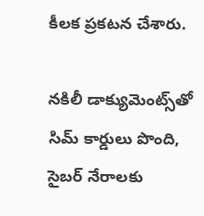కీలక ప్రకటన చేశారు.

నకిలీ డాక్యుమెంట్స్‌తో సిమ్‌ కార్డులు పొంది, సైబర్ నేరాలకు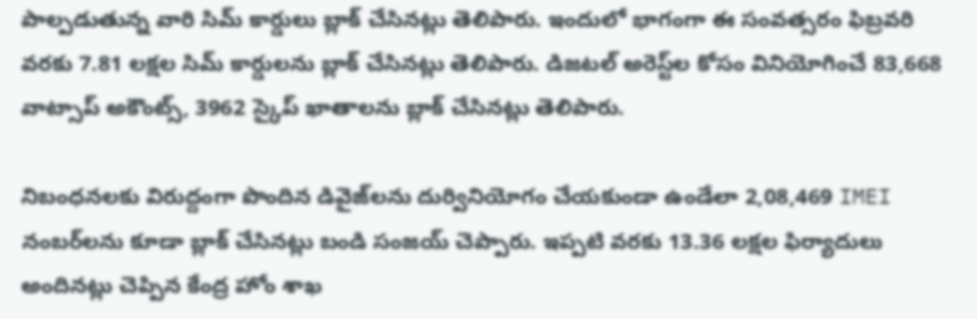పాల్పడుతున్న వారి సిమ్‌ కార్డులు బ్లాక్ చేసినట్లు తెలిపారు. ఇందులో భాగంగా ఈ సంవత్సరం ఫిబ్రవరి వరకు 7.81 లక్షల సిమ్‌ కార్డులను బ్లాక్‌ చేసినట్లు తెలిపారు. డిజటల్‌ అరెస్ట్‌ల కోసం వినియోగించే 83,668 వాట్సాప్‌ అకౌంట్స్‌, 3962 స్కైప్‌ ఖాతాలను బ్లాక్‌ చేసినట్లు తెలిపారు.

నిబంధనలకు విరుద్దంగా పొందిన డివైజ్‌లను దుర్వినియోగం చేయకుండా ఉండేలా 2,08,469 IMEI నంబర్‌లను కూడా బ్లాక్‌ చేసినట్లు బండి సంజయ్‌ చెప్పారు. ఇప్పటి వరకు 13.36 లక్షల ఫిర్యాదులు అందినట్లు చెప్పిన కేంద్ర హోం శాఖ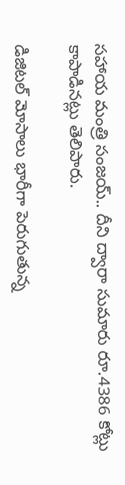సహాయ మంత్రి సంజయ్‌.. దీని ద్వారా సుమారు రూ.4386 కోట్లు కాపాడినట్లు తెలిపారు.

డిజిటల్‌ మోసాలు భారీగా పెరుగుతున్న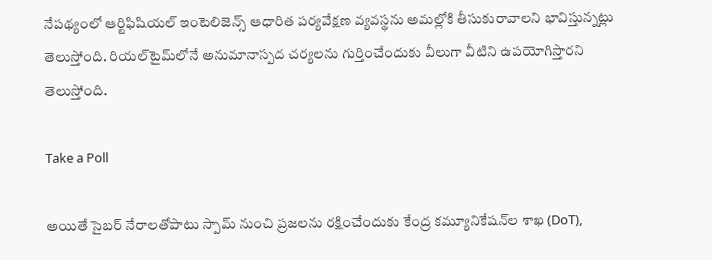నేపథ్యంలో ఆర్టిఫిషియల్‌ ఇంటెలిజెన్స్‌ ఆధారిత పర్యవేక్షణ వ్యవస్థను అమల్లోకి తీసుకురావాలని భావిస్తున్నట్లు తెలుస్తోంది. రియల్‌టైమ్‌లోనే అనుమానాస్పద చర్యలను గుర్తించేందుకు వీలుగా వీటిని ఉపయోగిస్తారని తెలుస్తోంది.

Take a Poll

అయితే సైబర్‌ నేరాలతోపాటు స్పామ్‌ నుంచి ప్రజలను రక్షించేందుకు కేంద్ర కమ్యూనికేషన్‌ల శాఖ (DoT),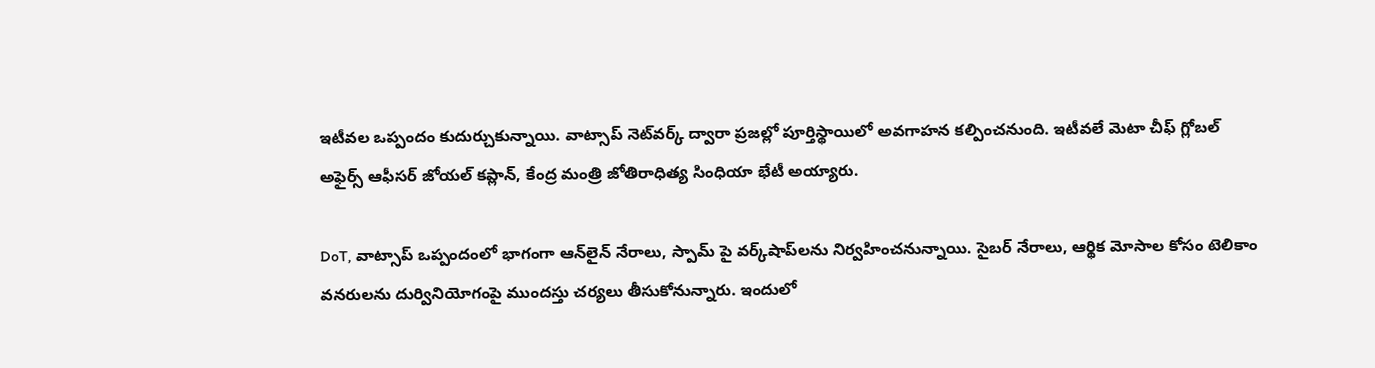ఇటీవల ఒప్పందం కుదుర్చుకున్నాయి. వాట్సాప్‌ నెట్‌వర్క్ ద్వారా ప్రజల్లో పూర్తిస్థాయిలో అవగాహన కల్పించనుంది. ఇటీవలే మెటా చీఫ్‌ గ్లోబల్‌ అఫైర్స్‌ ఆఫీసర్‌ జోయల్‌ కప్లాన్‌, కేంద్ర మంత్రి జోతిరాధిత్య సింధియా భేటీ అయ్యారు.

DoT, వాట్సాప్‌ ఒప్పందంలో భాగంగా ఆన్‌లైన్ నేరాలు, స్పామ్ పై వర్క్‌షాప్‌లను నిర్వహించనున్నాయి. సైబర్‌ నేరాలు, ఆర్థిక మోసాల కోసం టెలికాం వనరులను దుర్వినియోగంపై ముందస్తు చర్యలు తీసుకోనున్నారు. ఇందులో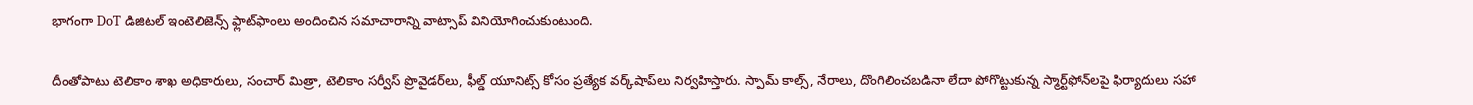భాగంగా DoT డిజిటల్‌ ఇంటెలిజెన్స్‌ ఫ్లాట్‌ఫాంలు అందించిన సమాచారాన్ని వాట్సాప్‌ వినియోగించుకుంటుంది.

దీంతోపాటు టెలికాం శాఖ అధికారులు, సంచార్‌ మిత్రా, టెలికాం సర్వీస్‌ ప్రొవైడర్‌లు, ఫీల్డ్‌ యూనిట్స్‌ కోసం ప్రత్యేక వర్క్‌షాప్‌లు నిర్వహిస్తారు. స్పామ్ కాల్స్‌, నేరాలు, దొంగిలించబడినా లేదా పోగొట్టుకున్న స్మార్ట్‌ఫోన్‌లపై ఫిర్యాదులు సహా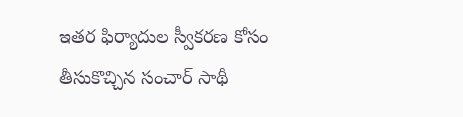ఇతర ఫిర్యాదుల స్వీకరణ కోసం తీసుకొచ్చిన సంచార్‌ సాథీ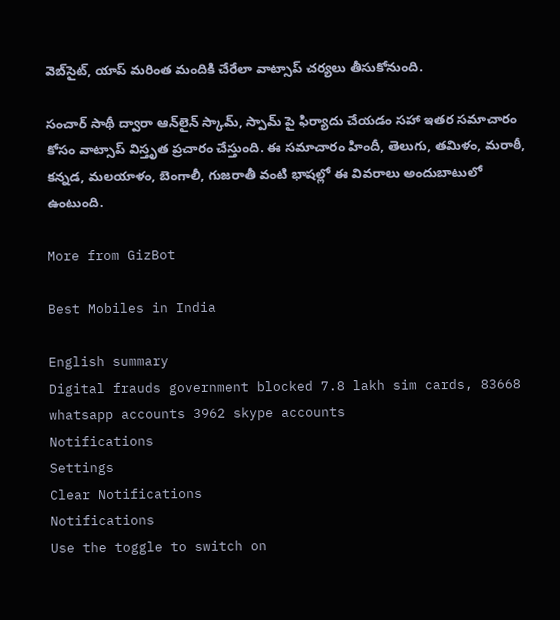వెబ్‌సైట్, యాప్‌ మరింత మందికి చేరేలా వాట్సాప్‌ చర్యలు తీసుకోనుంది.

సంచార్‌ సాథీ ద్వారా ఆన్‌లైన్‌ స్కామ్‌, స్పామ్ పై ఫిర్యాదు చేయడం సహా ఇతర సమాచారం కోసం వాట్సాప్‌ విస్తృత ప్రచారం చేస్తుంది. ఈ సమాచారం హిందీ, తెలుగు, తమిళం, మరాఠీ, కన్నడ, మలయాళం, బెంగాలీ, గుజరాతీ వంటి భాషల్లో ఈ వివరాలు అందుబాటులో ఉంటుంది.

More from GizBot

Best Mobiles in India

English summary
Digital frauds government blocked 7.8 lakh sim cards, 83668 whatsapp accounts 3962 skype accounts
Notifications
Settings
Clear Notifications
Notifications
Use the toggle to switch on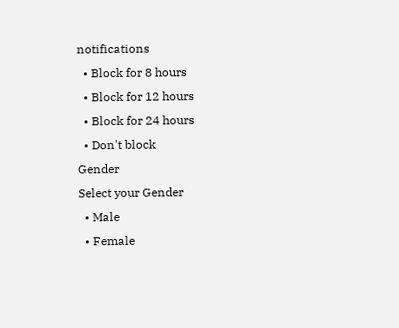notifications
  • Block for 8 hours
  • Block for 12 hours
  • Block for 24 hours
  • Don't block
Gender
Select your Gender
  • Male
  • Female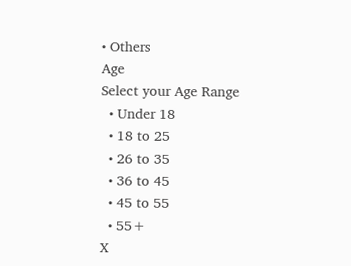• Others
Age
Select your Age Range
  • Under 18
  • 18 to 25
  • 26 to 35
  • 36 to 45
  • 45 to 55
  • 55+
X